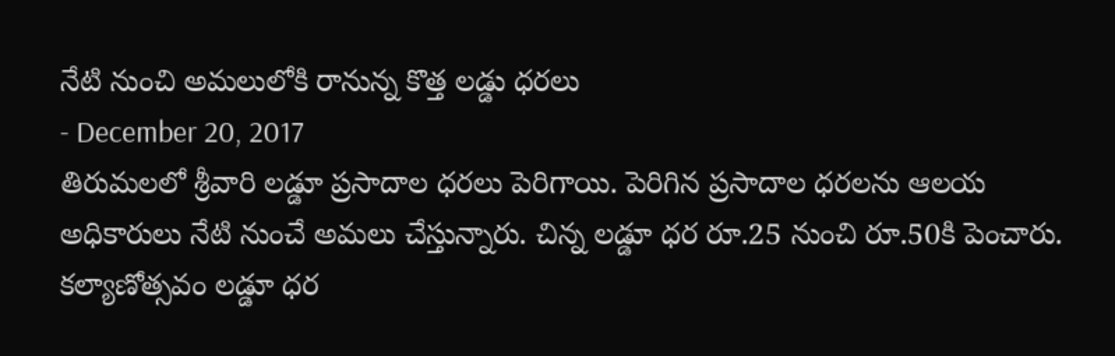నేటి నుంచి అమలులోకి రానున్న కొత్త లడ్డు ధరలు
- December 20, 2017
తిరుమలలో శ్రీవారి లడ్డూ ప్రసాదాల ధరలు పెరిగాయి. పెరిగిన ప్రసాదాల ధరలను ఆలయ అధికారులు నేటి నుంచే అమలు చేస్తున్నారు. చిన్న లడ్డూ ధర రూ.25 నుంచి రూ.50కి పెంచారు. కల్యాణోత్సవం లడ్డూ ధర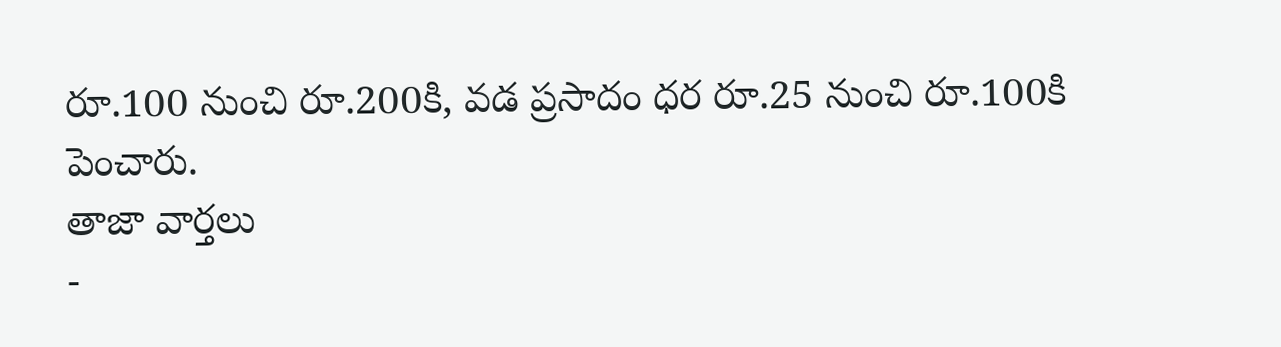రూ.100 నుంచి రూ.200కి, వడ ప్రసాదం ధర రూ.25 నుంచి రూ.100కి పెంచారు.
తాజా వార్తలు
-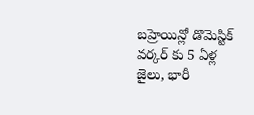బహ్రెయిన్లో డొమెస్టిక్ వర్కర్ కు 5 ఏళ్ల జైలు, భారీ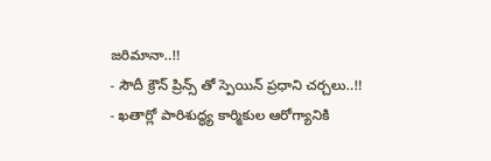జరిమానా..!!
- సౌదీ క్రౌన్ ప్రిన్స్ తో స్పెయిన్ ప్రధాని చర్చలు..!!
- ఖతార్లో పారిశుద్ధ్య కార్మికుల ఆరోగ్యానికి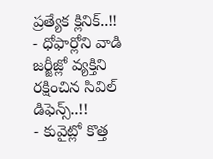ప్రత్యేక క్లినిక్..!!
- ధోఫార్లోని వాడి జర్జీజ్లో వ్యక్తిని రక్షించిన సివిల్ డిఫెన్స్..!!
- కువైట్లో కొత్త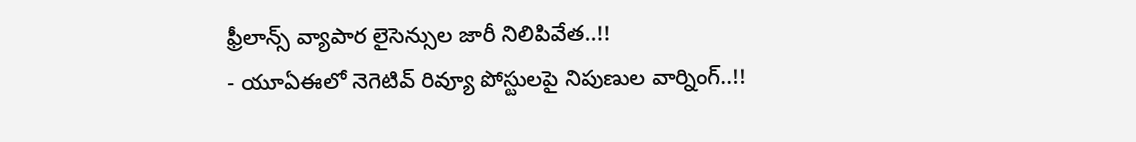ఫ్రీలాన్స్ వ్యాపార లైసెన్సుల జారీ నిలిపివేత..!!
- యూఏఈలో నెగెటివ్ రివ్యూ పోస్టులపై నిపుణుల వార్నింగ్..!!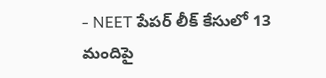- NEET పేపర్ లీక్ కేసులో 13 మందిపై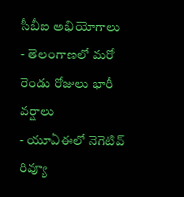సీబీఐ అభియోగాలు
- తెలంగాణలో మరో రెండు రోజులు భారీ వర్షాలు
- యూఏఈలో నెగెటివ్ రివ్యూ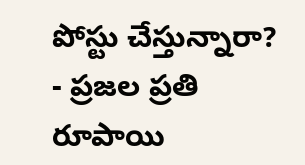పోస్టు చేస్తున్నారా?
- ప్రజల ప్రతి రూపాయి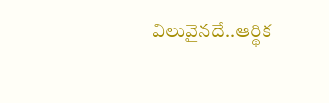విలువైనదే..ఆర్థిక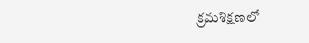క్రమశిక్షణలో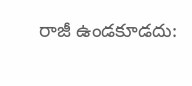రాజీ ఉండకూడదు: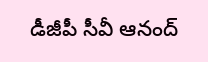డీజీపీ సీవీ ఆనంద్